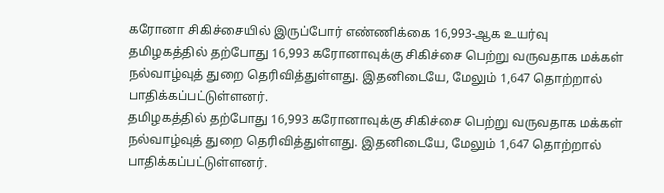கரோனா சிகிச்சையில் இருப்போர் எண்ணிக்கை 16,993-ஆக உயர்வு
தமிழகத்தில் தற்போது 16,993 கரோனாவுக்கு சிகிச்சை பெற்று வருவதாக மக்கள் நல்வாழ்வுத் துறை தெரிவித்துள்ளது. இதனிடையே, மேலும் 1,647 தொற்றால் பாதிக்கப்பட்டுள்ளனர்.
தமிழகத்தில் தற்போது 16,993 கரோனாவுக்கு சிகிச்சை பெற்று வருவதாக மக்கள் நல்வாழ்வுத் துறை தெரிவித்துள்ளது. இதனிடையே, மேலும் 1,647 தொற்றால் பாதிக்கப்பட்டுள்ளனர்.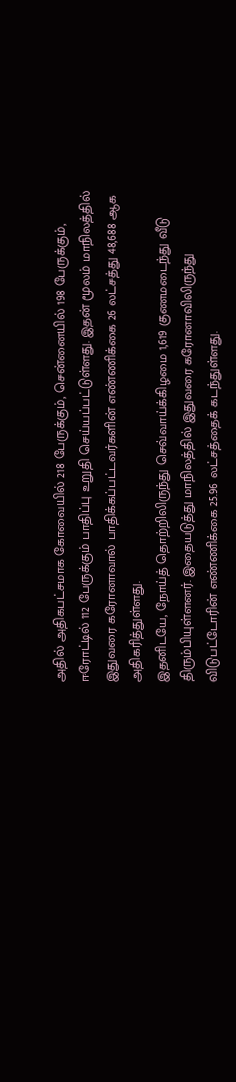அதில் அதிகபட்சமாக கோவையில் 218 பேருக்கும், சென்னையில் 198 பேருக்கும், ஈரோட்டில் 112 பேருக்கும் பாதிப்பு உறுதி செய்யப்பட்டுள்ளது. இதன் மூலம் மாநிலத்தில் இதுவரை கரோனாவால் பாதிக்கப்பட்டவர்களின் எண்ணிக்கை 26 லட்சத்து 48,688 ஆக அதிகரித்துள்ளது.
இதனிடயே, நோய்த் தொற்றிலிருந்து செவ்வாய்க்கிழமை 1,619 குணமடைந்து வீடு திரும்பியுள்ளனர். இதையடுத்து மாநிலத்தில் இதுவரை கரோனாவிலிருந்து விடுபட்டோரின் எண்ணிக்கை 25.96 லட்சத்தைக் கடந்துள்ளது.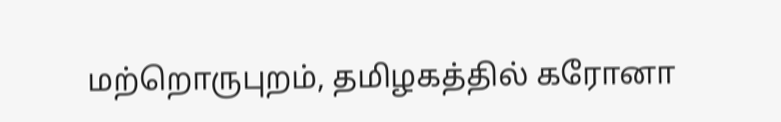மற்றொருபுறம், தமிழகத்தில் கரோனா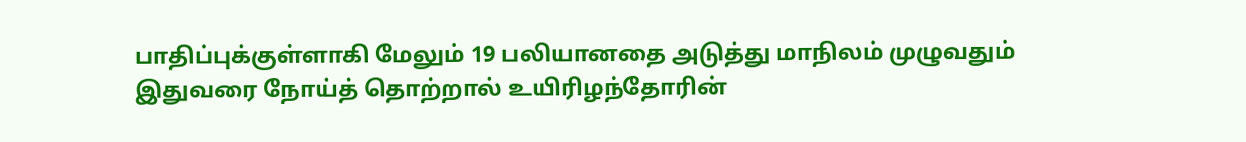பாதிப்புக்குள்ளாகி மேலும் 19 பலியானதை அடுத்து மாநிலம் முழுவதும் இதுவரை நோய்த் தொற்றால் உயிரிழந்தோரின்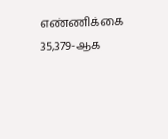எண்ணிக்கை 35,379-ஆக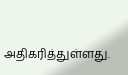அதிகரித்துள்ளது.